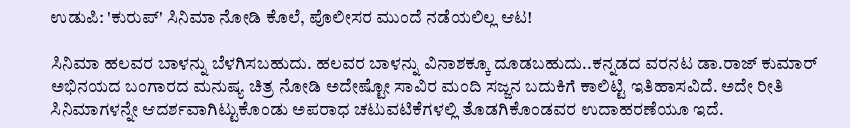ಉಡುಪಿ: 'ಕುರುಪ್' ಸಿನಿಮಾ ನೋಡಿ ಕೊಲೆ, ಪೊಲೀಸರ ಮುಂದೆ ನಡೆಯಲಿಲ್ಲ ಆಟ!

ಸಿನಿಮಾ ಹಲವರ ಬಾಳನ್ನು ಬೆಳಗಿಸಬಹುದು. ಹಲವರ ಬಾಳನ್ನು ವಿನಾಶಕ್ಕೂ ದೂಡಬಹುದು..ಕನ್ನಡದ ವರನಟ ಡಾ.ರಾಜ್ ಕುಮಾರ್ ಅಭಿನಯದ ಬಂಗಾರದ ಮನುಷ್ಯ ಚಿತ್ರ ನೋಡಿ ಅದೇಷ್ಟೋ ಸಾವಿರ ಮಂದಿ ಸಜ್ಜನ ಬದುಕಿಗೆ ಕಾಲಿಟ್ಟಿ ಇತಿಹಾಸವಿದೆ. ಅದೇ ರೀತಿ ಸಿನಿಮಾಗಳನ್ನೇ ಆದರ್ಶವಾಗಿಟ್ಟುಕೊಂಡು ಅಪರಾಧ ಚಟುವಟಿಕೆಗಳಲ್ಲಿ ತೊಡಗಿಕೊಂಡವರ ಉದಾಹರಣೆಯೂ ಇದೆ.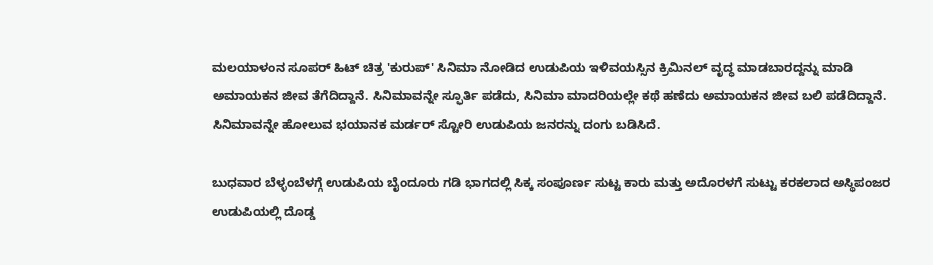ಮಲಯಾಳಂನ ಸೂಪರ್ ಹಿಟ್ ಚಿತ್ರ 'ಕುರುಪ್' ಸಿನಿಮಾ ನೋಡಿದ ಉಡುಪಿಯ ಇಳಿವಯಸ್ಸಿನ ಕ್ರಿಮಿನಲ್ ವೃದ್ಧ ಮಾಡಬಾರದ್ದನ್ನು ಮಾಡಿ ಅಮಾಯಕನ ಜೀವ ತೆಗೆದಿದ್ದಾನೆ. ಸಿನಿಮಾವನ್ನೇ ಸ್ಫೂರ್ತಿ ಪಡೆದು, ಸಿನಿಮಾ ಮಾದರಿಯಲ್ಲೇ ಕಥೆ ಹಣೆದು ಅಮಾಯಕನ ಜೀವ ಬಲಿ ಪಡೆದಿದ್ದಾನೆ. ಸಿನಿಮಾವನ್ನೇ ಹೋಲುವ ಭಯಾನಕ ಮರ್ಡರ್ ಸ್ಟೋರಿ ಉಡುಪಿಯ ಜನರನ್ನು ದಂಗು ಬಡಿಸಿದೆ.

ಬುಧವಾರ ಬೆಳ್ಳಂಬೆಳಗ್ಗೆ ಉಡುಪಿಯ ಬೈಂದೂರು ಗಡಿ ಭಾಗದಲ್ಲಿ ಸಿಕ್ಕ ಸಂಪೂರ್ಣ ಸುಟ್ಟ ಕಾರು ಮತ್ತು ಅದೊರಳಗೆ ಸುಟ್ಟು ಕರಕಲಾದ ಅಸ್ಥಿಪಂಜರ ಉಡುಪಿಯಲ್ಲಿ ದೊಡ್ಡ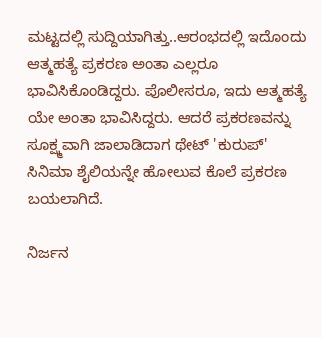ಮಟ್ಟದಲ್ಲಿ ಸುದ್ದಿಯಾಗಿತ್ತು..ಆರಂಭದಲ್ಲಿ ಇದೊಂದು ಆತ್ಮಹತ್ಯೆ ಪ್ರಕರಣ ಅಂತಾ ಎಲ್ಲರೂ ಭಾವಿಸಿಕೊಂಡಿದ್ದರು. ಪೊಲೀಸರೂ, ಇದು ಆತ್ಮಹತ್ಯೆ ಯೇ ಅಂತಾ ಭಾವಿಸಿದ್ದರು. ಆದರೆ ಪ್ರಕರಣವನ್ನು ಸೂಕ್ಷ್ಮವಾಗಿ ಜಾಲಾಡಿದಾಗ ಥೇಟ್ 'ಕುರುಪ್' ಸಿನಿಮಾ ಶೈಲಿಯನ್ನೇ ಹೋಲುವ ಕೊಲೆ ಪ್ರಕರಣ ಬಯಲಾಗಿದೆ.

ನಿರ್ಜನ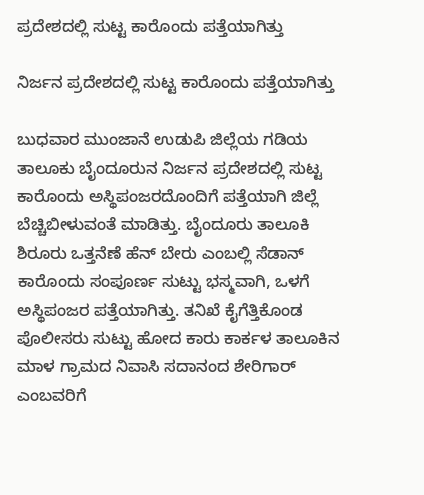ಪ್ರದೇಶದಲ್ಲಿ ಸುಟ್ಟ ಕಾರೊಂದು ಪತ್ತೆಯಾಗಿತ್ತು

ನಿರ್ಜನ ಪ್ರದೇಶದಲ್ಲಿ ಸುಟ್ಟ ಕಾರೊಂದು ಪತ್ತೆಯಾಗಿತ್ತು

ಬುಧವಾರ ಮುಂಜಾನೆ ಉಡುಪಿ ಜಿಲ್ಲೆಯ ಗಡಿಯ ತಾಲೂಕು ಬೈಂದೂರುನ ನಿರ್ಜನ ಪ್ರದೇಶದಲ್ಲಿ ಸುಟ್ಟ ಕಾರೊಂದು ಅಸ್ಥಿಪಂಜರದೊಂದಿಗೆ ಪತ್ತೆಯಾಗಿ ಜಿಲ್ಲೆ ಬೆಚ್ಚಿಬೀಳುವಂತೆ ಮಾಡಿತ್ತು. ಬೈಂದೂರು ತಾಲೂಕಿ ಶಿರೂರು ಒತ್ತನೆಣೆ ಹೆನ್ ಬೇರು ಎಂಬಲ್ಲಿ ಸೆಡಾನ್ ಕಾರೊಂದು ಸಂಪೂರ್ಣ ಸುಟ್ಟು ಭಸ್ಮವಾಗಿ, ಒಳಗೆ ಅಸ್ಥಿಪಂಜರ ಪತ್ತೆಯಾಗಿತ್ತು. ತನಿಖೆ ಕೈಗೆತ್ತಿಕೊಂಡ ಪೊಲೀಸರು ಸುಟ್ಟು ಹೋದ ಕಾರು ಕಾರ್ಕಳ ತಾಲೂಕಿನ ಮಾಳ ಗ್ರಾಮದ ನಿವಾಸಿ ಸದಾನಂದ ಶೇರಿಗಾರ್ ಎಂಬವರಿಗೆ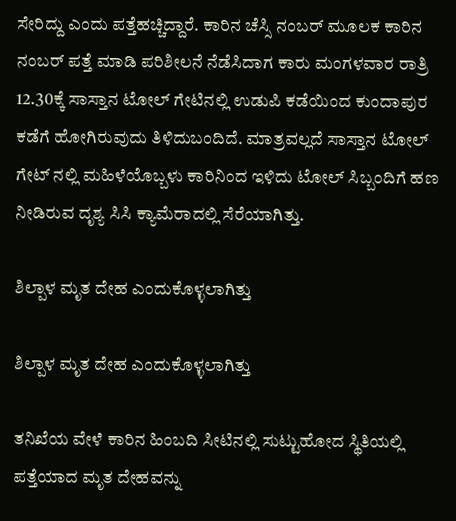ಸೇರಿದ್ದು ಎಂದು ಪತ್ತೆಹಚ್ಚಿದ್ದಾರೆ. ಕಾರಿನ ಚೆಸ್ಸಿ ನಂಬರ್ ಮೂಲಕ ಕಾರಿನ ನಂಬರ್ ಪತ್ತೆ ಮಾಡಿ ಪರಿಶೀಲನೆ ನೆಡೆಸಿದಾಗ ಕಾರು ಮಂಗಳವಾರ ರಾತ್ರಿ 12.30ಕ್ಕೆ ಸಾಸ್ತಾನ ಟೋಲ್ ಗೇಟಿನಲ್ಲಿ ಉಡುಪಿ ಕಡೆಯಿಂದ ಕುಂದಾಪುರ ಕಡೆಗೆ ಹೋಗಿರುವುದು ತಿಳಿದುಬಂದಿದೆ. ಮಾತ್ರವಲ್ಲದೆ ಸಾಸ್ತಾನ ಟೋಲ್ ಗೇಟ್ ನಲ್ಲಿ ಮಹಿಳೆಯೊಬ್ಬಳು ಕಾರಿನಿಂದ ಇಳಿದು ಟೋಲ್ ಸಿಬ್ಬಂದಿಗೆ ಹಣ ನೀಡಿರುವ ದೃಶ್ಯ ಸಿಸಿ ಕ್ಯಾಮೆರಾದಲ್ಲಿ ಸೆರೆಯಾಗಿತ್ತು.

ಶಿಲ್ಪಾಳ ಮೃತ ದೇಹ ಎಂದುಕೊಳ್ಳಲಾಗಿತ್ತು

ಶಿಲ್ಪಾಳ ಮೃತ ದೇಹ ಎಂದುಕೊಳ್ಳಲಾಗಿತ್ತು

ತನಿಖೆಯ ವೇಳೆ ಕಾರಿನ ಹಿಂಬದಿ ಸೀಟಿನಲ್ಲಿ ಸುಟ್ಟುಹೋದ ಸ್ಥಿತಿಯಲ್ಲಿ ಪತ್ತೆಯಾದ ಮೃತ ದೇಹವನ್ನು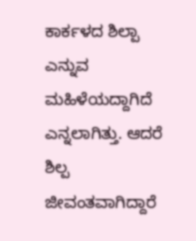ಕಾರ್ಕಳದ ಶಿಲ್ಪಾ ಎನ್ನುವ ಮಹಿಳೆಯದ್ದಾಗಿದೆ ಎನ್ನಲಾಗಿತ್ತು. ಆದರೆ ಶಿಲ್ಪ ಜೀವಂತವಾಗಿದ್ದಾರೆ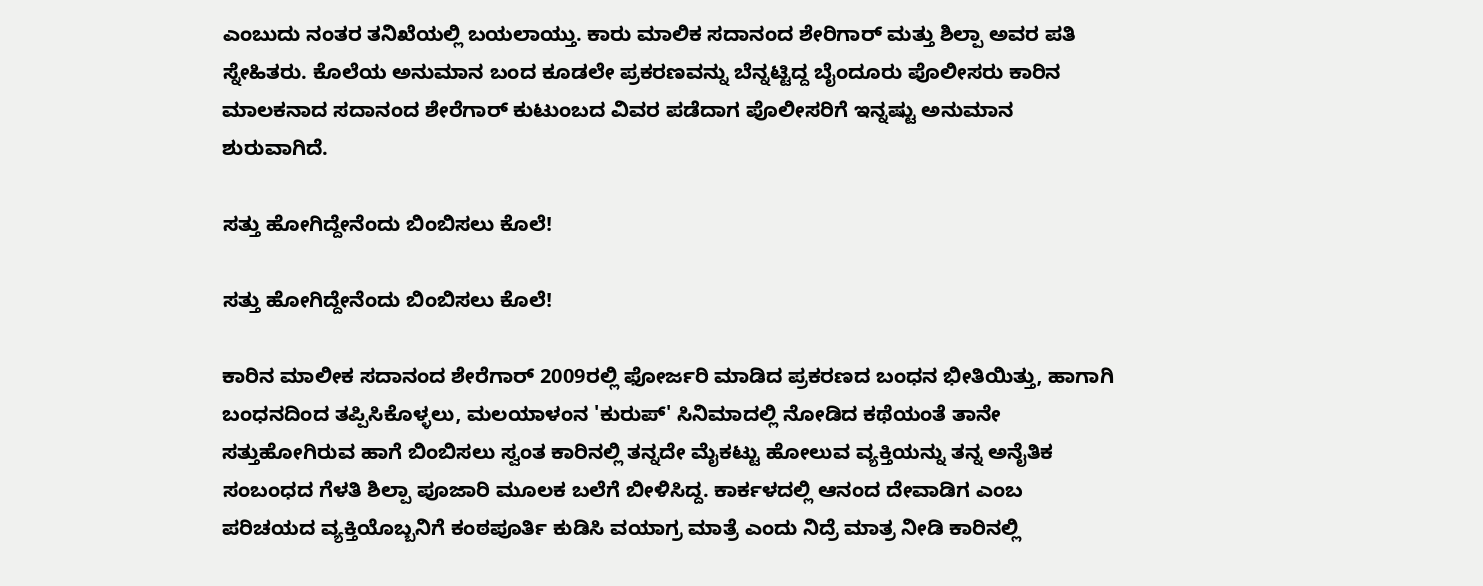ಎಂಬುದು ನಂತರ ತನಿಖೆಯಲ್ಲಿ ಬಯಲಾಯ್ತು. ಕಾರು ಮಾಲಿಕ ಸದಾನಂದ ಶೇರಿಗಾರ್ ಮತ್ತು ಶಿಲ್ಪಾ ಅವರ ಪತಿ ಸ್ನೇಹಿತರು. ಕೊಲೆಯ ಅನುಮಾನ ಬಂದ ಕೂಡಲೇ ಪ್ರಕರಣವನ್ನು ಬೆನ್ನಟ್ಟಿದ್ದ ಬೈಂದೂರು ಪೊಲೀಸರು ಕಾರಿನ ಮಾಲಕನಾದ ಸದಾನಂದ ಶೇರೆಗಾರ್ ಕುಟುಂಬದ ವಿವರ ಪಡೆದಾಗ ಪೊಲೀಸರಿಗೆ ಇನ್ನಷ್ಟು ಅನುಮಾನ ಶುರುವಾಗಿದೆ.

ಸತ್ತು ಹೋಗಿದ್ದೇನೆಂದು ಬಿಂಬಿಸಲು ಕೊಲೆ!

ಸತ್ತು ಹೋಗಿದ್ದೇನೆಂದು ಬಿಂಬಿಸಲು ಕೊಲೆ!

ಕಾರಿನ ಮಾಲೀಕ ಸದಾನಂದ ಶೇರೆಗಾರ್ 2009ರಲ್ಲಿ ಫೋರ್ಜರಿ ಮಾಡಿದ ಪ್ರಕರಣದ ಬಂಧನ ಭೀತಿಯಿತ್ತು, ಹಾಗಾಗಿ ಬಂಧನದಿಂದ ತಪ್ಪಿಸಿಕೊಳ್ಳಲು, ಮಲಯಾಳಂನ 'ಕುರುಪ್' ಸಿನಿಮಾದಲ್ಲಿ ನೋಡಿದ ಕಥೆಯಂತೆ ತಾನೇ ಸತ್ತುಹೋಗಿರುವ ಹಾಗೆ ಬಿಂಬಿಸಲು ಸ್ವಂತ ಕಾರಿನಲ್ಲಿ ತನ್ನದೇ ಮೈಕಟ್ಟು ಹೋಲುವ ವ್ಯಕ್ತಿಯನ್ನು ತನ್ನ ಅನೈತಿಕ ಸಂಬಂಧದ ಗೆಳತಿ ಶಿಲ್ಪಾ ಪೂಜಾರಿ ಮೂಲಕ ಬಲೆಗೆ ಬೀಳಿಸಿದ್ದ. ಕಾರ್ಕಳದಲ್ಲಿ ಆನಂದ ದೇವಾಡಿಗ ಎಂಬ ಪರಿಚಯದ ವ್ಯಕ್ತಿಯೊಬ್ಬನಿಗೆ ಕಂಠಪೂರ್ತಿ ಕುಡಿಸಿ ವಯಾಗ್ರ ಮಾತ್ರೆ ಎಂದು ನಿದ್ರೆ ಮಾತ್ರ ನೀಡಿ ಕಾರಿನಲ್ಲಿ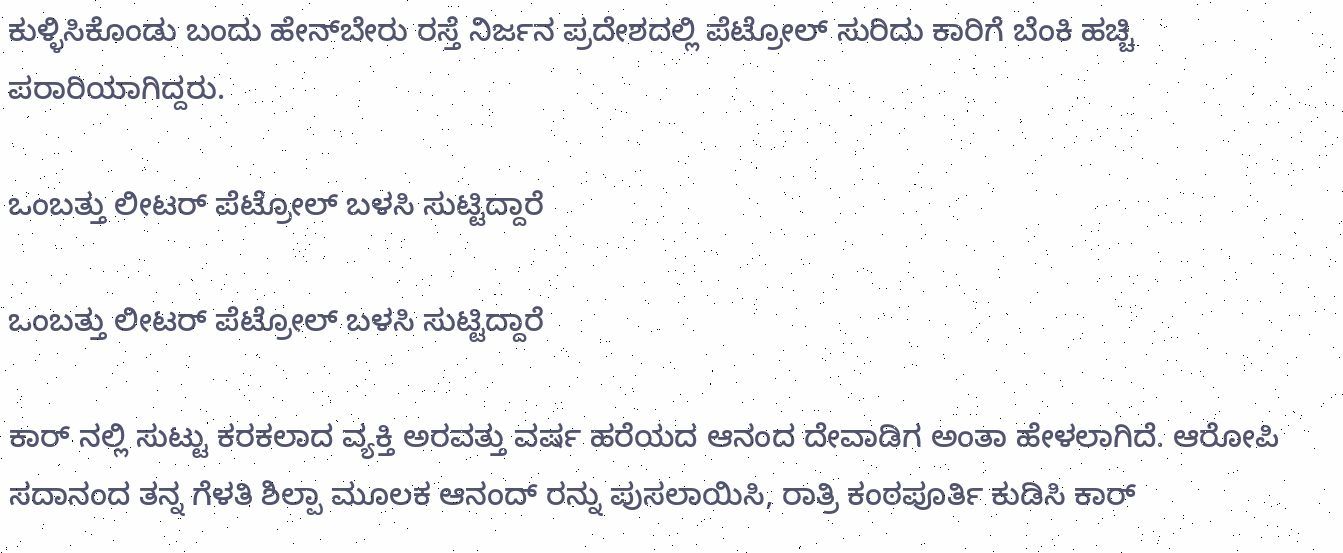ಕುಳ್ಳಿಸಿಕೊಂಡು ಬಂದು ಹೇನ್‌ಬೇರು ರಸ್ತೆ ನಿರ್ಜನ ಪ್ರದೇಶದಲ್ಲಿ ಪೆಟ್ರೋಲ್ ಸುರಿದು ಕಾರಿಗೆ ಬೆಂಕಿ ಹಚ್ಚಿ ಪರಾರಿಯಾಗಿದ್ದರು.

ಒಂಬತ್ತು ಲೀಟರ್ ಪೆಟ್ರೋಲ್ ಬಳಸಿ ಸುಟ್ಟಿದ್ದಾರೆ

ಒಂಬತ್ತು ಲೀಟರ್ ಪೆಟ್ರೋಲ್ ಬಳಸಿ ಸುಟ್ಟಿದ್ದಾರೆ

ಕಾರ್ ನಲ್ಲಿ ಸುಟ್ಟು ಕರಕಲಾದ ವ್ಯಕ್ತಿ ಅರವತ್ತು ವರ್ಷ ಹರೆಯದ ಆನಂದ ದೇವಾಡಿಗ ಅಂತಾ ಹೇಳಲಾಗಿದೆ. ಆರೋಪಿ ಸದಾನಂದ ತನ್ನ ಗೆಳತಿ ಶಿಲ್ಪಾ ಮೂಲಕ ಆನಂದ್ ರನ್ನು ಪುಸಲಾಯಿಸಿ, ರಾತ್ರಿ ಕಂಠಪೂರ್ತಿ ಕುಡಿಸಿ ಕಾರ್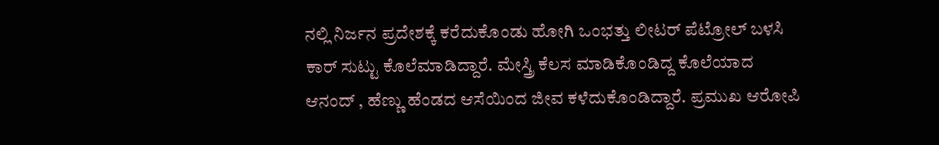ನಲ್ಲಿ‌ ನಿರ್ಜನ ಪ್ರದೇಶಕ್ಕೆ ಕರೆದುಕೊಂಡು ಹೋಗಿ ಒಂಭತ್ತು ಲೀಟರ್ ಪೆಟ್ರೋಲ್ ಬಳಸಿ ಕಾರ್ ಸುಟ್ಟು ಕೊಲೆ‌ಮಾಡಿದ್ದಾರೆ. ಮೇಸ್ತ್ರಿ ಕೆಲಸ ಮಾಡಿಕೊಂಡಿದ್ದ‌ ಕೊಲೆಯಾದ ಆನಂದ್ , ಹೆಣ್ಣು ಹೆಂಡದ ಆಸೆಯಿಂದ ಜೀವ ಕಳೆದುಕೊಂಡಿದ್ದಾರೆ. ಪ್ರಮುಖ ಆರೋಪಿ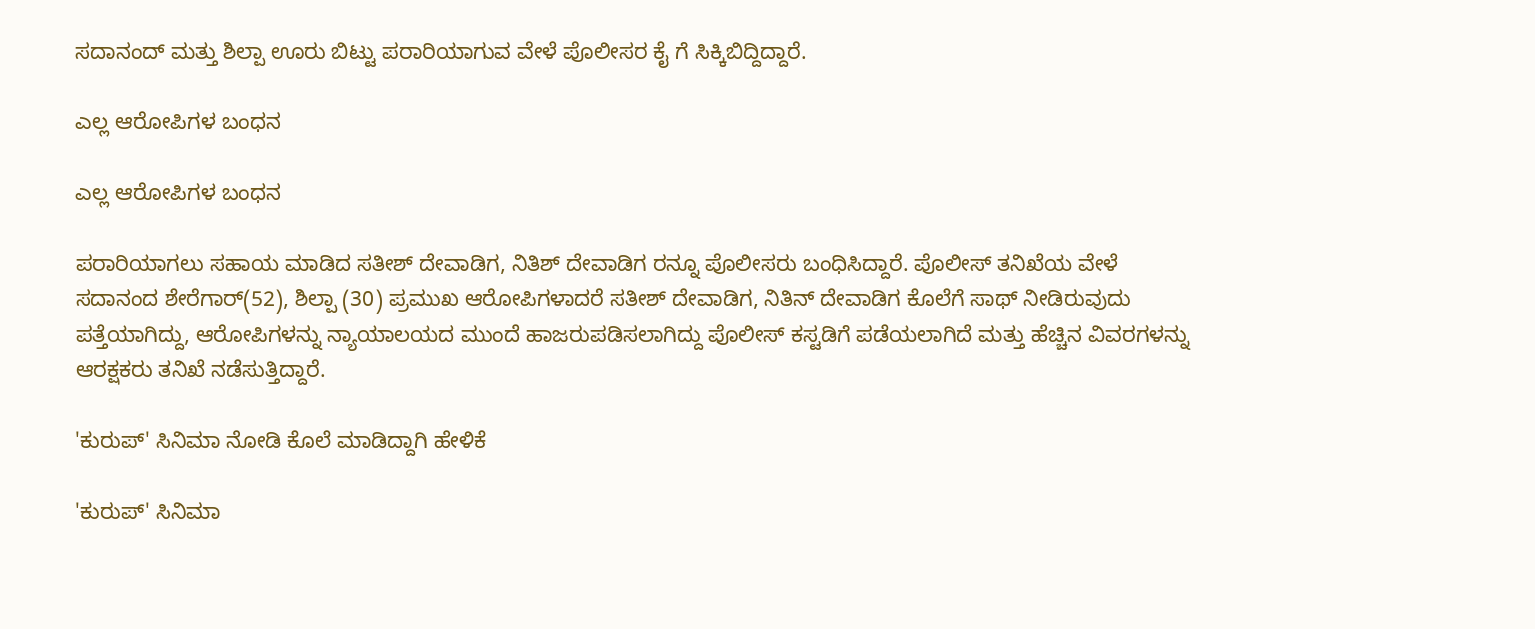ಸದಾನಂದ್ ಮತ್ತು ಶಿಲ್ಪಾ ಊರು ಬಿಟ್ಟು ಪರಾರಿಯಾಗುವ ವೇಳೆ ಪೊಲೀಸರ ಕೈ ಗೆ ಸಿಕ್ಕಿಬಿದ್ದಿದ್ದಾರೆ.

ಎಲ್ಲ ಆರೋಪಿಗಳ ಬಂಧನ

ಎಲ್ಲ ಆರೋಪಿಗಳ ಬಂಧನ

ಪರಾರಿಯಾಗಲು ಸಹಾಯ ಮಾಡಿದ ಸತೀಶ್ ದೇವಾಡಿಗ, ನಿತಿಶ್ ದೇವಾಡಿಗ ರನ್ನೂ ಪೊಲೀಸರು ಬಂಧಿಸಿದ್ದಾರೆ. ಪೊಲೀಸ್ ತನಿಖೆಯ ವೇಳೆ ಸದಾನಂದ ಶೇರೆಗಾರ್(52), ಶಿಲ್ಪಾ (30) ಪ್ರಮುಖ ಆರೋಪಿಗಳಾದರೆ ಸತೀಶ್ ದೇವಾಡಿಗ, ನಿತಿನ್ ದೇವಾಡಿಗ ಕೊಲೆಗೆ ಸಾಥ್ ನೀಡಿರುವುದು ಪತ್ತೆಯಾಗಿದ್ದು, ಆರೋಪಿಗಳನ್ನು ನ್ಯಾಯಾಲಯದ ಮುಂದೆ ಹಾಜರುಪಡಿಸಲಾಗಿದ್ದು ಪೊಲೀಸ್ ಕಸ್ಟಡಿಗೆ ಪಡೆಯಲಾಗಿದೆ ಮತ್ತು ಹೆಚ್ಚಿನ ವಿವರಗಳನ್ನು ಆರಕ್ಷಕರು ತನಿಖೆ ನಡೆಸುತ್ತಿದ್ದಾರೆ.

'ಕುರುಪ್' ಸಿನಿಮಾ ನೋಡಿ ಕೊಲೆ ಮಾಡಿದ್ದಾಗಿ ಹೇಳಿಕೆ

'ಕುರುಪ್' ಸಿನಿಮಾ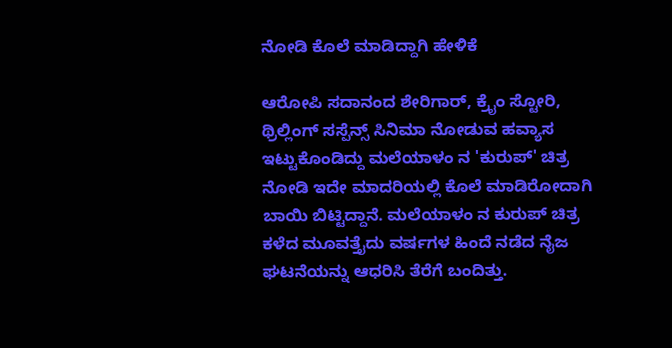ನೋಡಿ ಕೊಲೆ ಮಾಡಿದ್ದಾಗಿ ಹೇಳಿಕೆ

ಆರೋಪಿ ಸದಾನಂದ ಶೇರಿಗಾರ್, ಕ್ರೈಂ ಸ್ಟೋರಿ, ಥ್ರಿಲ್ಲಿಂಗ್ ಸಸ್ಪೆನ್ಸ್ ಸಿನಿಮಾ‌ ನೋಡುವ ಹವ್ಯಾಸ ಇಟ್ಟುಕೊಂಡಿದ್ದು ಮಲೆಯಾಳಂ ನ 'ಕುರುಪ್' ಚಿತ್ರ ನೋಡಿ ಇದೇ ಮಾದರಿಯಲ್ಲಿ ಕೊಲೆ ಮಾಡಿರೋದಾಗಿ ಬಾಯಿ ಬಿಟ್ಟಿದ್ದಾನೆ. ಮಲೆಯಾಳಂ ನ ಕುರುಪ್ ಚಿತ್ರ ಕಳೆದ ಮೂವತ್ತೈದು ವರ್ಷಗಳ ಹಿಂದೆ ನಡೆದ ನೈಜ ಘಟನೆಯನ್ನು ಆಧರಿಸಿ ತೆರೆಗೆ ಬಂದಿತ್ತು.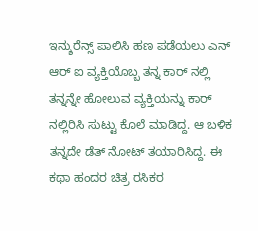ಇನ್ಶುರೆನ್ಸ್ ಪಾಲಿಸಿ ಹಣ ಪಡೆಯಲು ಎನ್ ಆರ್ ಐ ವ್ಯಕ್ತಿಯೊಬ್ಬ ತನ್ನ ಕಾರ್ ನಲ್ಲಿ ತನ್ನನ್ನೇ ಹೋಲುವ ವ್ಯಕ್ತಿಯನ್ನು ಕಾರ್ ನಲ್ಲಿರಿಸಿ ಸುಟ್ಟು ಕೊಲೆ ಮಾಡಿದ್ದ. ಆ ಬಳಿಕ ತನ್ನದೇ ಡೆತ್ ನೋಟ್ ತಯಾರಿಸಿದ್ದ. ಈ ಕಥಾ ಹಂದರ ಚಿತ್ರ ರಸಿಕರ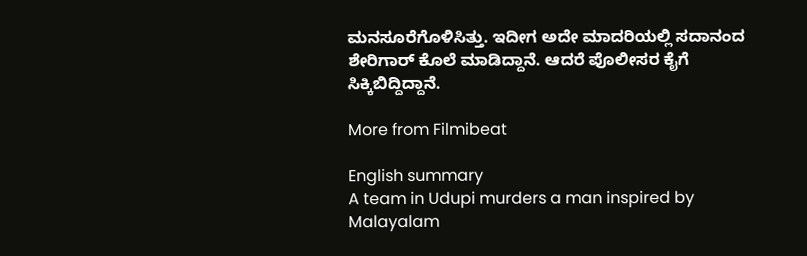ಮನಸೂರೆಗೊಳಿಸಿತ್ತು. ಇದೀಗ ಅದೇ ಮಾದರಿಯಲ್ಲಿ ಸದಾನಂದ ಶೇರಿಗಾರ್ ಕೊಲೆ‌ ಮಾಡಿದ್ದಾನೆ. ಆದರೆ ಪೊಲೀಸರ ಕೈಗೆ ಸಿಕ್ಕಿಬಿದ್ದಿದ್ದಾನೆ.

More from Filmibeat

English summary
A team in Udupi murders a man inspired by Malayalam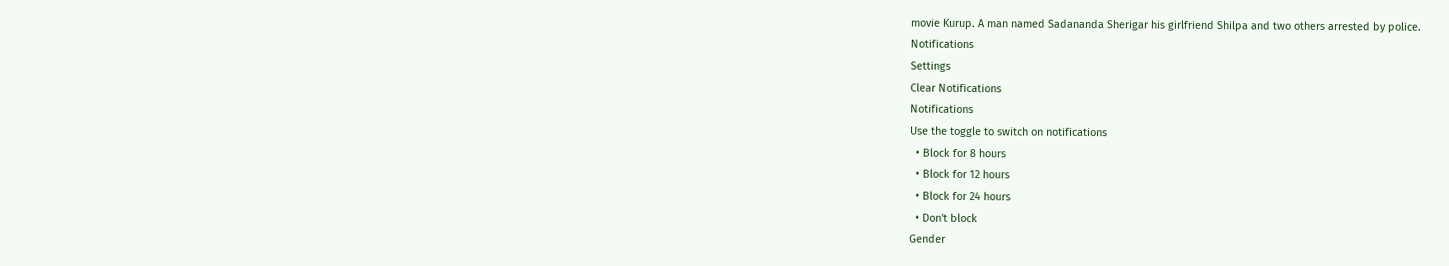movie Kurup. A man named Sadananda Sherigar his girlfriend Shilpa and two others arrested by police.
Notifications
Settings
Clear Notifications
Notifications
Use the toggle to switch on notifications
  • Block for 8 hours
  • Block for 12 hours
  • Block for 24 hours
  • Don't block
Gender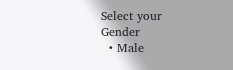Select your Gender
  • Male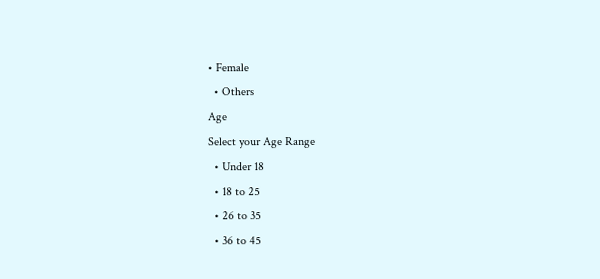• Female
  • Others
Age
Select your Age Range
  • Under 18
  • 18 to 25
  • 26 to 35
  • 36 to 45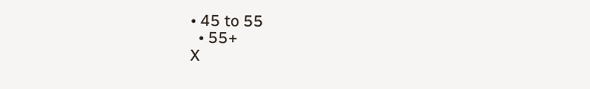• 45 to 55
  • 55+
X